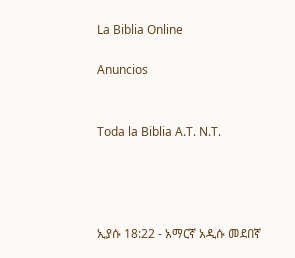La Biblia Online

Anuncios


Toda la Biblia A.T. N.T.




ኢያሱ 18:22 - አማርኛ አዲሱ መደበኛ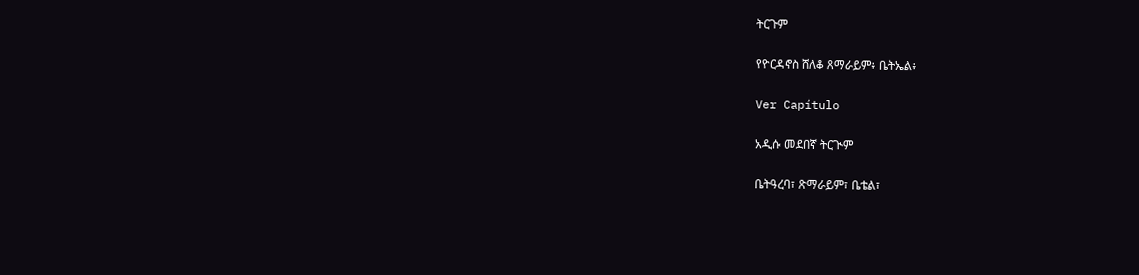ትርጉም

የዮርዳኖስ ሸለቆ ጸማራይም፥ ቤትኤል፥

Ver Capítulo

አዲሱ መደበኛ ትርጒም

ቤትዓረባ፣ ጽማራይም፣ ቤቴል፣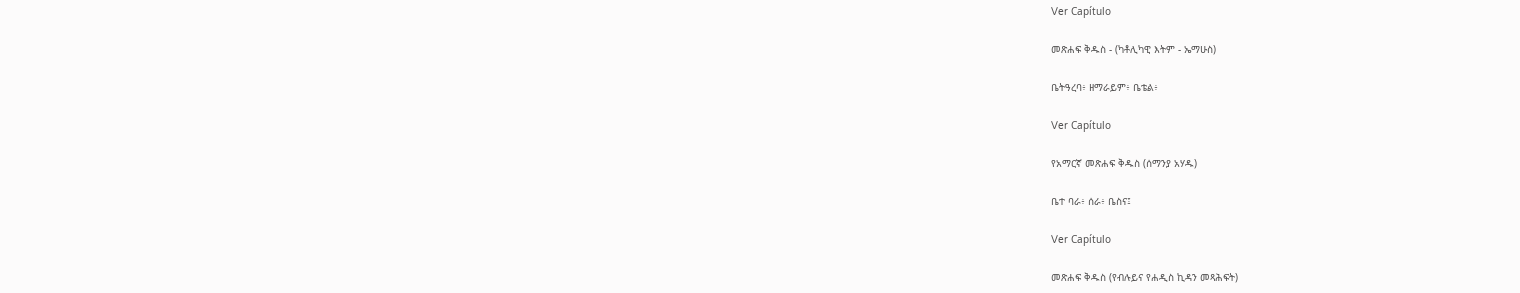Ver Capítulo

መጽሐፍ ቅዱስ - (ካቶሊካዊ እትም - ኤማሁስ)

ቤትዓረባ፥ ዘማራይም፥ ቤቴል፥

Ver Capítulo

የአማርኛ መጽሐፍ ቅዱስ (ሰማንያ አሃዱ)

ቤተ ባራ፥ ሰራ፥ ቤስና፤

Ver Capítulo

መጽሐፍ ቅዱስ (የብሉይና የሐዲስ ኪዳን መጻሕፍት)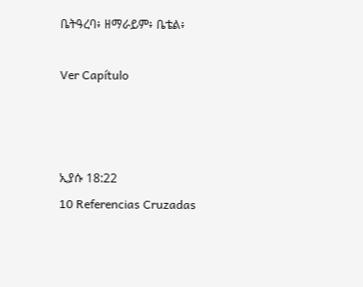ቤትዓረባ፥ ዘማራይም፥ ቤቴል፥

Ver Capítulo



ኢያሱ 18:22
10 Referencias Cruzadas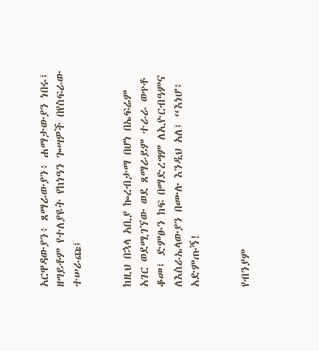አርዋዳውያን፥ ጸማራውያን፥ ሐማታውያን ነበሩ፤ ዘግይቶም የተለያዩት የከነዓን ጐሣዎች በየስፍራው ተሠራጩ፤


ከዚህ በኋላ አቢያ ኰረብታማ በሆነ በኤፍሬም አገር ወደሚገኘው ወደ ጸማራይም ተራራ ወጥቶ ቆመ፤ ድምፁን ከፍ በማድረግም ለኢዮርብዓምና ለእስራኤላውያን በሙሉ እንዲህ አለ፤ “እነሆ፥ አድምጡኝ!


የብንያም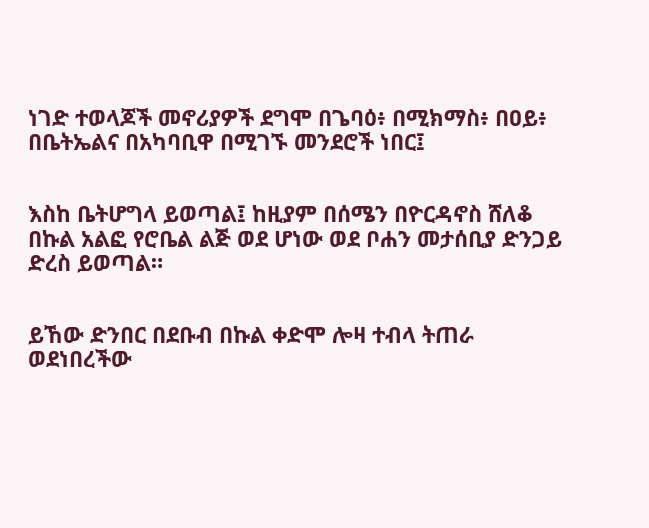ነገድ ተወላጆች መኖሪያዎች ደግሞ በጌባዕ፥ በሚክማስ፥ በዐይ፥ በቤትኤልና በአካባቢዋ በሚገኙ መንደሮች ነበር፤


እስከ ቤትሆግላ ይወጣል፤ ከዚያም በሰሜን በዮርዳኖስ ሸለቆ በኩል አልፎ የሮቤል ልጅ ወደ ሆነው ወደ ቦሐን መታሰቢያ ድንጋይ ድረስ ይወጣል።


ይኸው ድንበር በደቡብ በኩል ቀድሞ ሎዛ ተብላ ትጠራ ወደነበረችው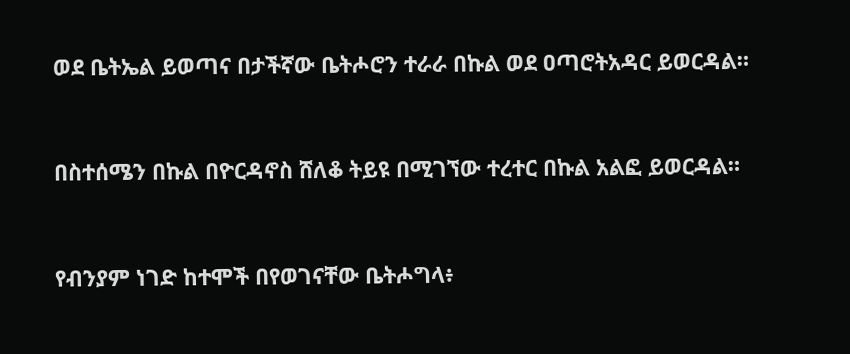ወደ ቤትኤል ይወጣና በታችኛው ቤትሖሮን ተራራ በኩል ወደ ዐጣሮትአዳር ይወርዳል።


በስተሰሜን በኩል በዮርዳኖስ ሸለቆ ትይዩ በሚገኘው ተረተር በኩል አልፎ ይወርዳል።


የብንያም ነገድ ከተሞች በየወገናቸው ቤትሖግላ፥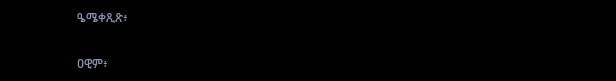ዔሜቀጺጽ፥


ዐዊም፥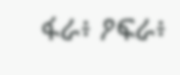ፋራ፥ ዖፍራ፥